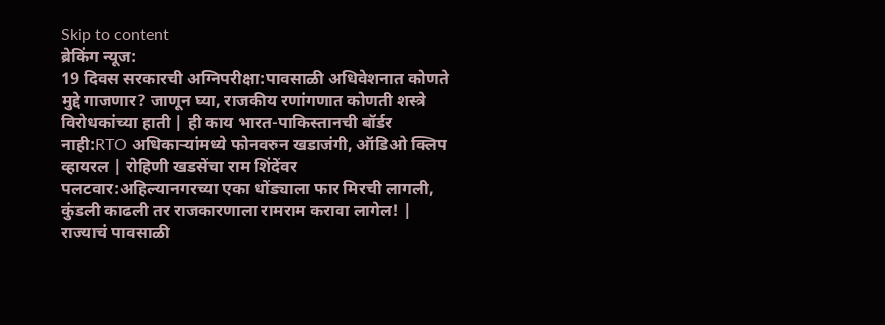Skip to content
ब्रेकिंग न्यूज:
19 दिवस सरकारची अग्निपरीक्षा:पावसाळी अधिवेशनात कोणते मुद्दे गाजणार? जाणून घ्या, राजकीय रणांगणात कोणती शस्त्रे विरोधकांच्या हाती | ही काय भारत-पाकिस्तानची बॉर्डर नाही:RTO अधिकाऱ्यांमध्ये फोनवरुन खडाजंगी, ऑडिओ क्लिप व्हायरल | रोहिणी खडसेंचा राम शिंदेंवर पलटवार:अहिल्यानगरच्या एका धोंड्याला फार मिरची लागली, कुंडली काढली तर राजकारणाला रामराम करावा लागेल! | राज्याचं पावसाळी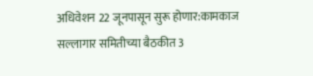अधिवेशन 22 जूनपासून सुरू होणार:कामकाज सल्लागार समितीच्या बैठकीत 3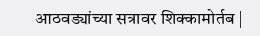आठवड्यांच्या सत्रावर शिक्कामोर्तब |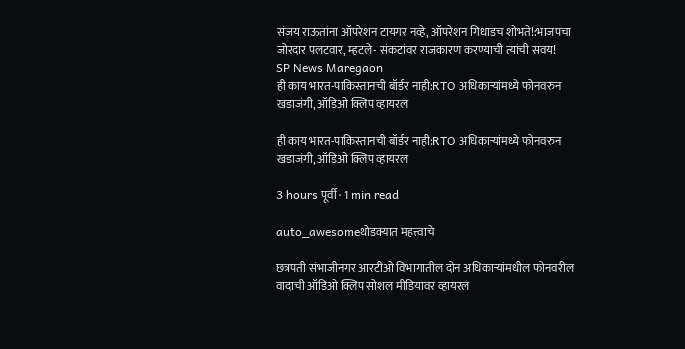संजय राऊतांना ऑपरेशन टायगर नव्हे, ऑपरेशन गिधाडच शोभते!:भाजपचा जोरदार पलटवार, म्हटले- संकटांवर राजकारण करण्याची त्यांची सवय!
SP News Maregaon
ही काय भारत-पाकिस्तानची बॉर्डर नाही:RTO अधिकाऱ्यांमध्ये फोनवरुन खडाजंगी, ऑडिओ क्लिप व्हायरल

ही काय भारत-पाकिस्तानची बॉर्डर नाही:RTO अधिकाऱ्यांमध्ये फोनवरुन खडाजंगी, ऑडिओ क्लिप व्हायरल

3 hours पूर्वी · 1 min read

auto_awesomeथोडक्यात महत्त्वाचे

छत्रपती संभाजीनगर आरटीओ विभागातील दोन अधिकाऱ्यांमधील फोनवरील वादाची ऑडिओ क्लिप सोशल मीडियावर व्हायरल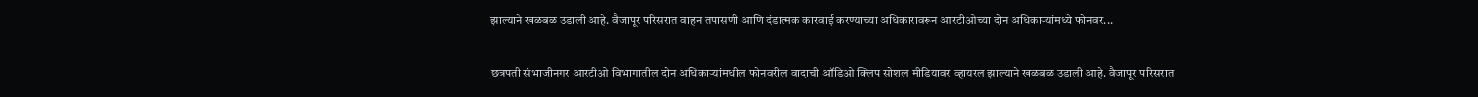झाल्याने खळबळ उडाली आहे. वैजापूर परिसरात वाहन तपासणी आणि दंडात्मक कारवाई करण्याच्या अधिकारावरून आरटीओच्या दोन अधिकाऱ्यांमध्ये फोनवर...

छत्रपती संभाजीनगर आरटीओ विभागातील दोन अधिकाऱ्यांमधील फोनवरील वादाची ऑडिओ क्लिप सोशल मीडियावर व्हायरल झाल्याने खळबळ उडाली आहे. वैजापूर परिसरात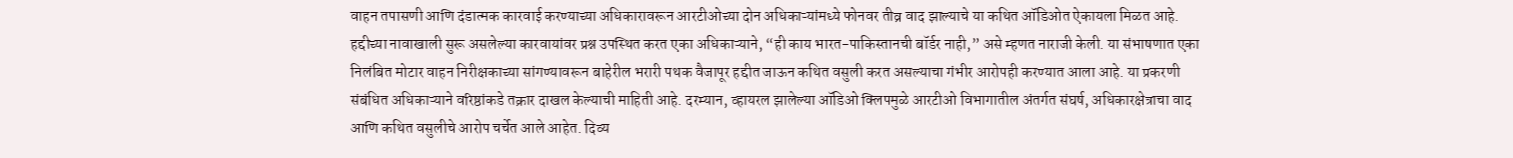वाहन तपासणी आणि दंडात्मक कारवाई करण्याच्या अधिकारावरून आरटीओच्या दोन अधिकाऱ्यांमध्ये फोनवर तीव्र वाद झाल्याचे या कथित ऑडिओत ऐकायला मिळत आहे. हद्दीच्या नावाखाली सुरू असलेल्या कारवायांवर प्रश्न उपस्थित करत एका अधिकाऱ्याने, “ही काय भारत-पाकिस्तानची बॉर्डर नाही,” असे म्हणत नाराजी केली. या संभाषणात एका निलंबित मोटार वाहन निरीक्षकाच्या सांगण्यावरून बाहेरील भरारी पथक वैजापूर हद्दीत जाऊन कथित वसुली करत असल्याचा गंभीर आरोपही करण्यात आला आहे. या प्रकरणी संबंधित अधिकाऱ्याने वरिष्ठांकडे तक्रार दाखल केल्याची माहिती आहे. दरम्यान, व्हायरल झालेल्या ऑडिओ क्लिपमुळे आरटीओ विभागातील अंतर्गत संघर्ष, अधिकारक्षेत्राचा वाद आणि कथित वसुलीचे आरोप चर्चेत आले आहेत. दिव्य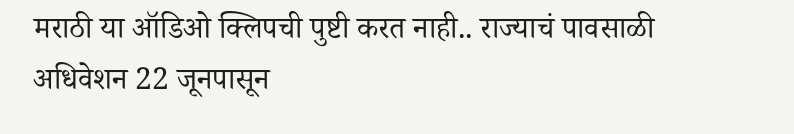मराठी या ऑडिओ क्लिपची पुष्टी करत नाही.. राज्याचं पावसाळी अधिवेशन 22 जूनपासून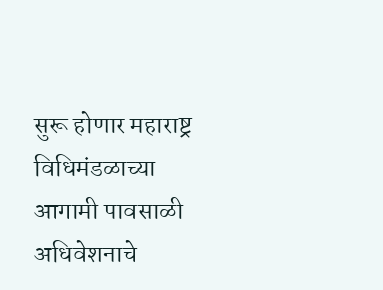सुरू होणार महाराष्ट्र विधिमंडळाच्या आगामी पावसाळी अधिवेशनाचे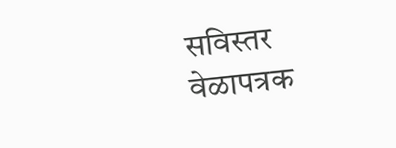सविस्तर वेळापत्रक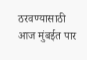ठरवण्यासाठी आज मुंबईत पार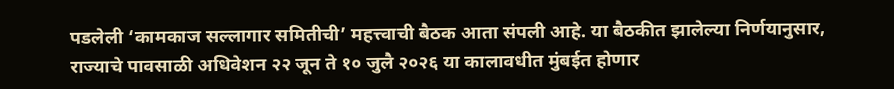पडलेली ‘कामकाज सल्लागार समितीची’ महत्त्वाची बैठक आता संपली आहे. या बैठकीत झालेल्या निर्णयानुसार, राज्याचे पावसाळी अधिवेशन २२ जून ते १० जुलै २०२६ या कालावधीत मुंबईत होणार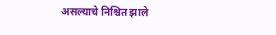असल्याचे निश्चित झाले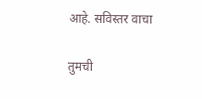आहे. सविस्तर वाचा

तुमची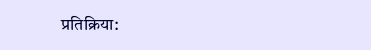प्रतिक्रिया: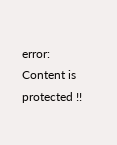error: Content is protected !!